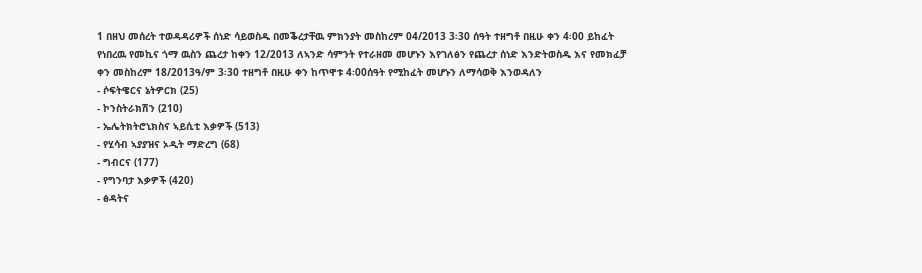1 በዘህ መሰረት ተወዳዳሪዎች ሰነድ ሳይወስዱ በመቕረታቸዉ ምክንያት መስከረም 04/2013 3፡30 ሰዓት ተዘግቶ በዚሁ ቀን 4፡00 ይከፈት የነበረዉ የመኪና ጎማ ዉስን ጨረታ ከቀን 12/2013 ለኣንድ ሳምንት የተራዘመ መሆኑን እየገለፅን የጨረታ ሰነድ እንድትወስዱ እና የመክፈቻ ቀን መስከረም 18/2013ዓ/ም 3፡30 ተዘግቶ በዚሁ ቀን ከጥዋቱ 4፡00ሰዓት የሚከፈት መሆኑን ለማሳወቅ እንወዳለን
- ሶፍትዌርና ኔትዎርክ (25)
- ኮንስትራክሽን (210)
- ኤሌትክትሮኒክስና ኣይሲቲ እቃዎች (513)
- የሂሳብ ኣያያዝና ኦዲት ማድረግ (68)
- ግብርና (177)
- የግንባታ እቃዎች (420)
- ፅዳትና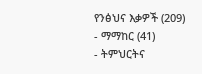የንፅህና እቃዎች (209)
- ማማከር (41)
- ትምህርትና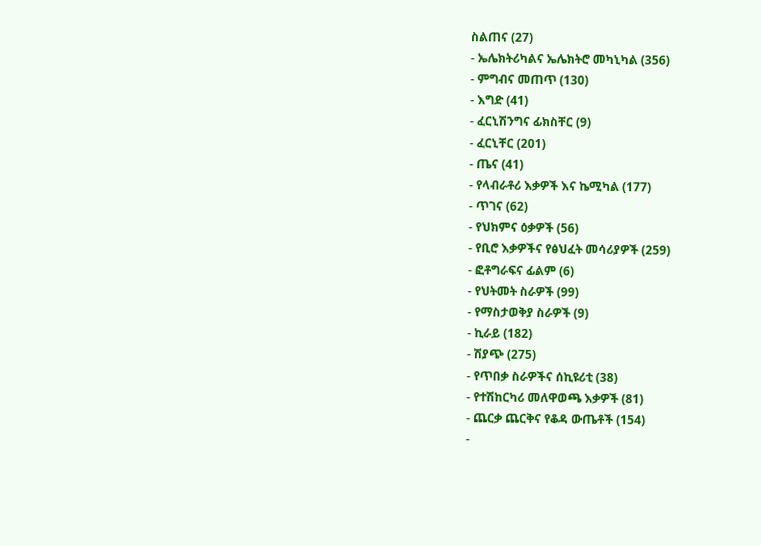ስልጠና (27)
- ኤሌክትሪካልና ኤሌክትሮ መካኒካል (356)
- ምግብና መጠጥ (130)
- እግድ (41)
- ፈርኒሽንግና ፊክስቸር (9)
- ፈርኒቸር (201)
- ጤና (41)
- የላብራቶሪ እቃዎች እና ኬሚካል (177)
- ጥገና (62)
- የህክምና ዕቃዎች (56)
- የቢሮ እቃዎችና የፅህፈት መሳሪያዎች (259)
- ፎቶግራፍና ፊልም (6)
- የህትመት ስራዎች (99)
- የማስታወቅያ ስራዎች (9)
- ኪራይ (182)
- ሽያጭ (275)
- የጥበቃ ስራዎችና ሰኪዩሪቲ (38)
- የተሽከርካሪ መለዋወጫ እቃዎች (81)
- ጨርቃ ጨርቅና የቆዳ ውጤቶች (154)
-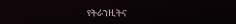የትራንዚትና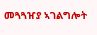መጓጓዠያ ኣገልግሎት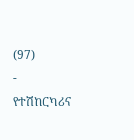(97)
- የተሽከርካሪና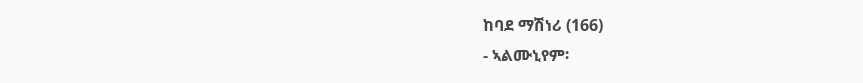ከባደ ማሽነሪ (166)
- ኣልሙኒየም፡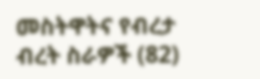መስትዋትና የብረታ ብረት ስራዎች (82)